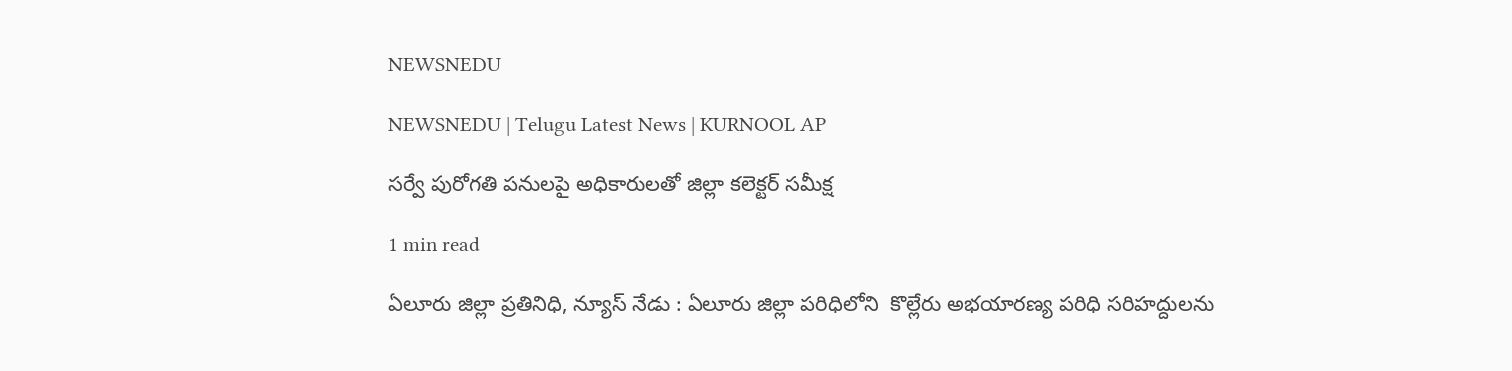NEWSNEDU

NEWSNEDU | Telugu Latest News | KURNOOL AP

సర్వే పురోగతి పనులపై అధికారులతో జిల్లా కలెక్టర్ సమీక్ష

1 min read

ఏలూరు జిల్లా ప్రతినిధి, న్యూస్ నేడు : ఏలూరు జిల్లా పరిధిలోని  కొల్లేరు అభయారణ్య పరిధి సరిహద్దులను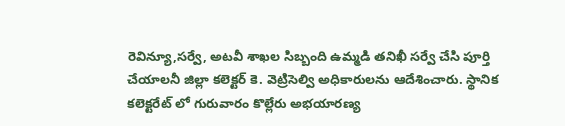రెవిన్యూ,సర్వే, అటవీ శాఖల సిబ్బంది ఉమ్మడి తనిఖీ సర్వే చేసి పూర్తి చేయాలనీ జిల్లా కలెక్టర్ కె. వెట్రిసెల్వి అధికారులను ఆదేశించారు. స్థానిక కలెక్టరేట్ లో గురువారం కొల్లేరు అభయారణ్య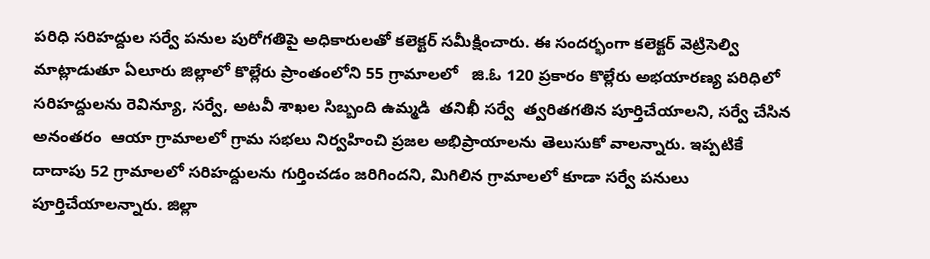పరిధి సరిహద్దుల సర్వే పనుల పురోగతిపై అధికారులతో కలెక్టర్ సమీక్షించారు. ఈ సందర్భంగా కలెక్టర్ వెట్రిసెల్వి మాట్లాడుతూ ఏలూరు జిల్లాలో కొల్లేరు ప్రాంతంలోని 55 గ్రామాలలో   జి.ఓ 120 ప్రకారం కొల్లేరు అభయారణ్య పరిధిలో సరిహద్దులను రెవిన్యూ, సర్వే, అటవీ శాఖల సిబ్బంది ఉమ్మడి  తనిఖీ సర్వే  త్వరితగతిన పూర్తిచేయాలని, సర్వే చేసిన అనంతరం  ఆయా గ్రామాలలో గ్రామ సభలు నిర్వహించి ప్రజల అభిప్రాయాలను తెలుసుకో వాలన్నారు. ఇప్పటికే దాదాపు 52 గ్రామాలలో సరిహద్దులను గుర్తించడం జరిగిందని, మిగిలిన గ్రామాలలో కూడా సర్వే పనులు పూర్తిచేయాలన్నారు. జిల్లా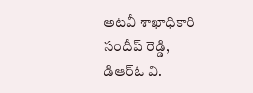అటవీ శాఖాధికారి సందీప్ రెడ్డి, డిఆర్ఓ వి.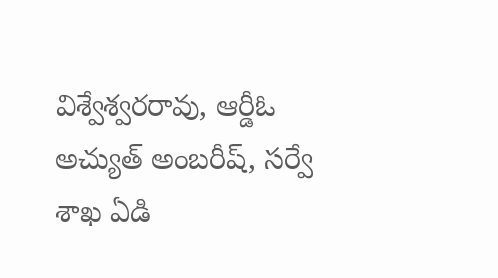విశ్వేశ్వరరావు, ఆర్డీఓ అచ్యుత్ అంబరీష్, సర్వే శాఖ ఏడి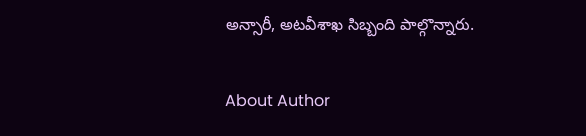అన్సారీ, అటవీశాఖ సిబ్బంది పాల్గొన్నారు.

About Author